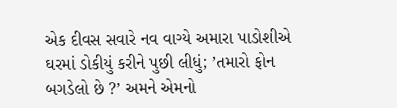એક દીવસ સવારે નવ વાગ્યે અમારા પાડોશીએ ઘરમાં ડોકીયું કરીને પુછી લીધું; ’તમારો ફોન બગડેલો છે ?’ અમને એમનો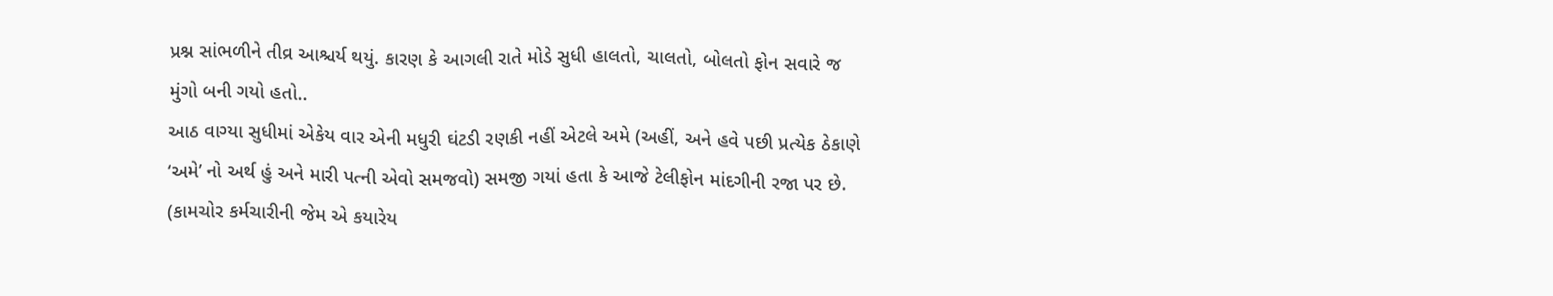પ્રશ્ન સાંભળીને તીવ્ર આશ્ચર્ય થયું. કારણ કે આગલી રાતે મોડે સુધી હાલતો, ચાલતો, બોલતો ફોન સવારે જ મુંગો બની ગયો હતો..
આઠ વાગ્યા સુધીમાં એકેય વાર એની મધુરી ઘંટડી રણકી નહીં એટલે અમે (અહીં, અને હવે પછી પ્રત્યેક ઠેકાણે ‘અમે’ નો અર્થ હું અને મારી પત્ની એવો સમજવો) સમજી ગયાં હતા કે આજે ટેલીફોન માંદગીની રજા પર છે. (કામચોર કર્મચારીની જેમ એ કયારેય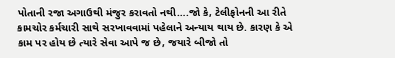પોતાની રજા અગાઉથી મંજુર કરાવતો નથી….જો કે, ટેલીફોનની આ રીતે કામચોર કર્મચારી સાથે સરખાવવામાં પહેલાને અન્યાય થાય છે. કારણ કે એ કામ પર હોય છે ત્યારે સેવા આપે જ છે, જયારે બીજો તો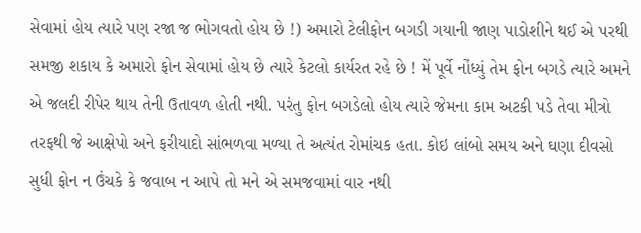સેવામાં હોય ત્યારે પણ રજા જ ભોગવતો હોય છે !) અમારો ટેલીફોન બગડી ગયાની જાણ પાડોશીને થઈ એ પરથી સમજી શકાય કે અમારો ફોન સેવામાં હોય છે ત્યારે કેટલો કાર્યરત રહે છે ! મેં પૂર્વે નોંધ્યું તેમ ફોન બગડે ત્યારે અમને એ જલદી રીપેર થાય તેની ઉતાવળ હોતી નથી. પરંતુ ફોન બગડેલો હોય ત્યારે જેમના કામ અટકી પડે તેવા મીત્રો તરફથી જે આક્ષેપો અને ફરીયાદો સાંભળવા મળ્યા તે અત્યંત રોમાંચક હતા. કોઇ લાંબો સમય અને ઘણા દીવસો સુધી ફોન ન ઉંચકે કે જવાબ ન આપે તો મને એ સમજવામાં વાર નથી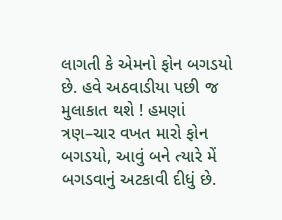લાગતી કે એમનો ફોન બગડયો છે. હવે અઠવાડીયા પછી જ મુલાકાત થશે ! હમણાં ત્રણ–ચાર વખત મારો ફોન બગડયો, આવું બને ત્યારે મેં બગડવાનું અટકાવી દીધું છે.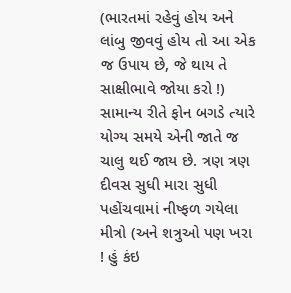(ભારતમાં રહેવું હોય અને લાંબુ જીવવું હોય તો આ એક જ ઉપાય છે, જે થાય તે સાક્ષીભાવે જોયા કરો !)
સામાન્ય રીતે ફોન બગડે ત્યારે યોગ્ય સમયે એની જાતે જ ચાલુ થઈ જાય છે. ત્રણ ત્રણ દીવસ સુધી મારા સુધી પહોંચવામાં નીષ્ફળ ગયેલા મીત્રો (અને શત્રુઓ પણ ખરા ! હું કંઇ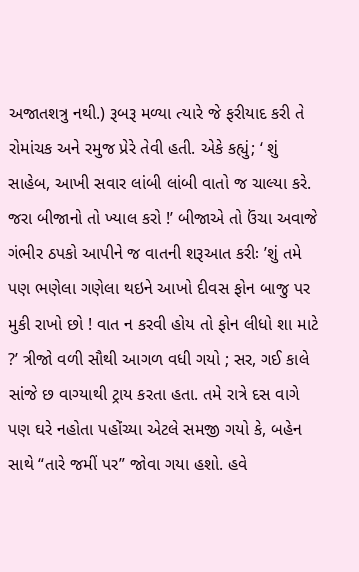અજાતશત્રુ નથી.) રૂબરૂ મળ્યા ત્યારે જે ફરીયાદ કરી તે રોમાંચક અને રમુજ પ્રેરે તેવી હતી. એકે કહ્યું; ‘ શું સાહેબ, આખી સવાર લાંબી લાંબી વાતો જ ચાલ્યા કરે. જરા બીજાનો તો ખ્યાલ કરો !’ બીજાએ તો ઉંચા અવાજે ગંભીર ઠપકો આપીને જ વાતની શરૂઆત કરીઃ ’શું તમે પણ ભણેલા ગણેલા થઇને આખો દીવસ ફોન બાજુ પર મુકી રાખો છો ! વાત ન કરવી હોય તો ફોન લીધો શા માટે ?’ ત્રીજો વળી સૌથી આગળ વધી ગયો ; સર, ગઈ કાલે સાંજે છ વાગ્યાથી ટ્રાય કરતા હતા. તમે રાત્રે દસ વાગે પણ ઘરે નહોતા પહોંચ્યા એટલે સમજી ગયો કે, બહેન સાથે “તારે જમીં પર” જોવા ગયા હશો. હવે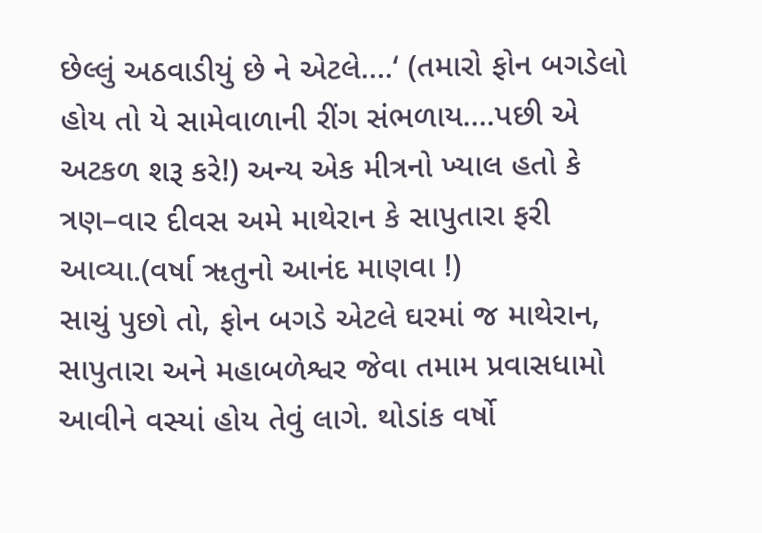છેલ્લું અઠવાડીયું છે ને એટલે….‘ (તમારો ફોન બગડેલો હોય તો યે સામેવાળાની રીંગ સંભળાય….પછી એ અટકળ શરૂ કરે!) અન્ય એક મીત્રનો ખ્યાલ હતો કે ત્રણ–વાર દીવસ અમે માથેરાન કે સાપુતારા ફરી આવ્યા.(વર્ષા ૠતુનો આનંદ માણવા !)
સાચું પુછો તો, ફોન બગડે એટલે ઘરમાં જ માથેરાન, સાપુતારા અને મહાબળેશ્વર જેવા તમામ પ્રવાસધામો આવીને વસ્યાં હોય તેવું લાગે. થોડાંક વર્ષો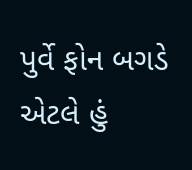પુર્વે ફોન બગડે એટલે હું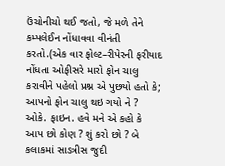ઉંચોનીચો થઈ જતો, જે મળે તેને કમ્પલેઈન નોંધાવવા વીનંતી કરતો.(એક વાર ફોલ્ટ–રીપેરની ફરીયાદ નોંધતા ઓફીસરે મારો ફોન ચાલુ કરાવીને પહેલો પ્રશ્ન એ પુછયો હતો કે; આપનો ફોન ચાલુ થઇ ગયો ને ? ઓકે. ફાઇન. હવે મને એ કહો કે આપ છો કોણ ? શું કરો છો ? બે કલાકમાં સાડત્રીસ જુદી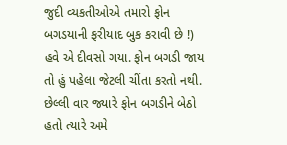જુદી વ્યકતીઓએ તમારો ફોન બગડયાની ફરીયાદ બુક કરાવી છે !) હવે એ દીવસો ગયા. ફોન બગડી જાય તો હું પહેલા જેટલી ચીંતા કરતો નથી. છેલ્લી વાર જ્યારે ફોન બગડીને બેઠો હતો ત્યારે અમે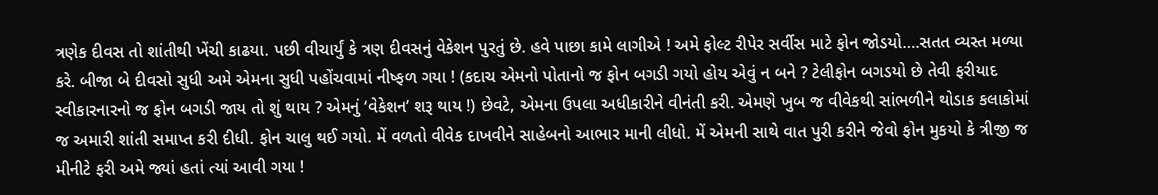ત્રણેક દીવસ તો શાંતીથી ખેંચી કાઢયા. પછી વીચાર્યું કે ત્રણ દીવસનું વેકેશન પુરતું છે. હવે પાછા કામે લાગીએ ! અમે ફોલ્ટ રીપેર સર્વીસ માટે ફોન જોડયો….સતત વ્યસ્ત મળ્યા કરે. બીજા બે દીવસો સુધી અમે એમના સુધી પહોંચવામાં નીષ્ફળ ગયા ! (કદાચ એમનો પોતાનો જ ફોન બગડી ગયો હોય એવું ન બને ? ટેલીફોન બગડયો છે તેવી ફરીયાદ સ્વીકારનારનો જ ફોન બગડી જાય તો શું થાય ? એમનું ‘વેકેશન’ શરૂ થાય !) છેવટે, એમના ઉપલા અધીકારીને વીનંતી કરી. એમણે ખુબ જ વીવેકથી સાંભળીને થોડાક કલાકોમાં જ અમારી શાંતી સમાપ્ત કરી દીધી. ફોન ચાલુ થઈ ગયો. મેં વળતો વીવેક દાખવીને સાહેબનો આભાર માની લીધો. મેં એમની સાથે વાત પુરી કરીને જેવો ફોન મુકયો કે ત્રીજી જ મીનીટે ફરી અમે જ્યાં હતાં ત્યાં આવી ગયા !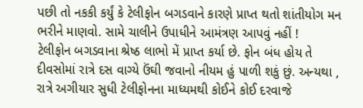પછી તો નકકી કર્યું કે ટેલીફોન બગડવાને કારણે પ્રાપ્ત થતો શાંતીયોગ મન ભરીને માણવો. સામે ચાલીને ઉપાધીને આમંત્રણ આપવું નહીં !
ટેલીફોન બગડવાના શ્રેષ્ઠ લાભો મેં પ્રાપ્ત કર્યા છે. ફોન બંધ હોય તે દીવસોમાં રાત્રે દસ વાગ્યે ઉંઘી જવાનો નીયમ હું પાળી શકું છું. અન્યથા , રાત્રે અગીયાર સુધી ટેલીફોનના માધ્યમથી કોઈને કોઈ દરવાજે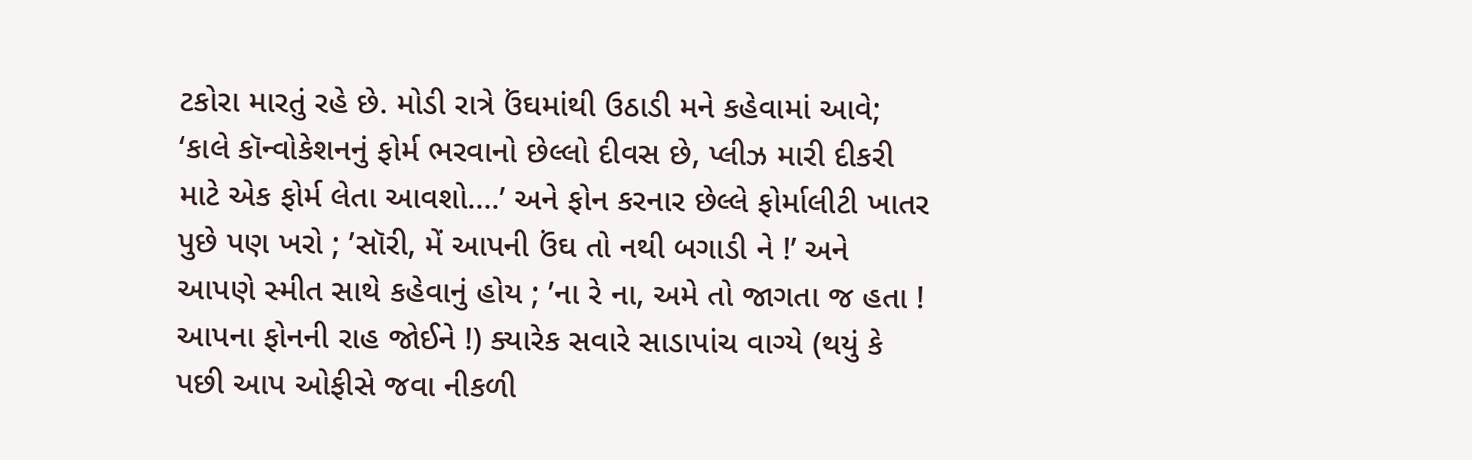ટકોરા મારતું રહે છે. મોડી રાત્રે ઉંઘમાંથી ઉઠાડી મને કહેવામાં આવે; ‘કાલે કૉન્વોકેશનનું ફોર્મ ભરવાનો છેલ્લો દીવસ છે, પ્લીઝ મારી દીકરી માટે એક ફોર્મ લેતા આવશો….’ અને ફોન કરનાર છેલ્લે ફોર્માલીટી ખાતર પુછે પણ ખરો ; ’સૉરી, મેં આપની ઉંઘ તો નથી બગાડી ને !’ અને આપણે સ્મીત સાથે કહેવાનું હોય ; ’ના રે ના, અમે તો જાગતા જ હતા ! આપના ફોનની રાહ જોઈને !) ક્યારેક સવારે સાડાપાંચ વાગ્યે (થયું કે પછી આપ ઓફીસે જવા નીકળી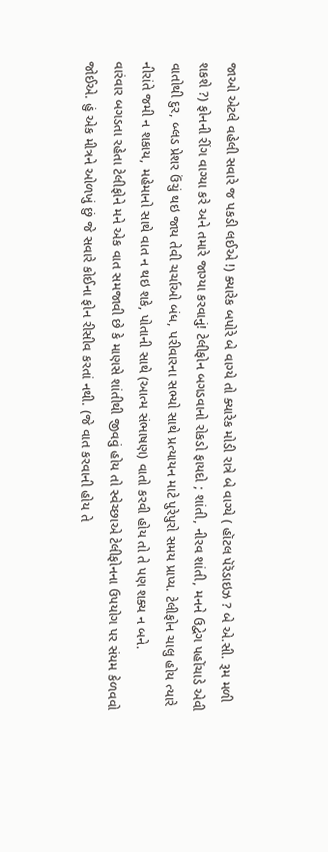જાઓ એટલે વહેલી સવારે જ પકડી લઈએ !) ક્યારેક બપોરે બે વાગ્યે તો ક્યારેક મોડી રાત્રે બે વાગ્યે ( હૉટલ પૅરૅડાઇઝ ? બે એ.સી. રૂમ મળી શકશે ?) ફોનની રીંગ વાગ્યા કરે અને તમારે જાગ્યા કરવાનું! ટેલીફોન બગડવાનો રોકડો ફાયદો ; શાંતી, નીરવ શાંતી, મનને ઉદ્વેગ પહોંચાડે એવી વાતોથી દુર, બ્લડ પ્રેશર ઉંચું થઇ જાય તેવી ચર્ચાઓ બંધ, પરીવારના સભ્યો સાથે પ્રત્યાયન માટે પુરેપુરો સમય પ્રાપ્ય. ટેલીફોન ચાલુ હોય ત્યારે નીરાંતે જમી ન શકાય, મહેમાનો સાથે વાત ન થઇ શકે, પોતાની સાથે (આત્મ સંભાષણ) વાતો કરવી હોય તો તે પણ શક્ય ન બને.
વારંવાર બગડતા રહેતા ટેલીફોને મને એક વાત સમજાવી છે કે માણસે શાંતીથી જીવવું હોય તો સ્વેચ્છાએ ટેલીફોનના ઉપયોગ પર સંયમ કેળવવો જોઈએ. હું એક મીત્રને ઓળખું છું જે સવારે કોઈના ફોન રીસીવ કરતાં નથી. (જે વાત કરવાની હોય તે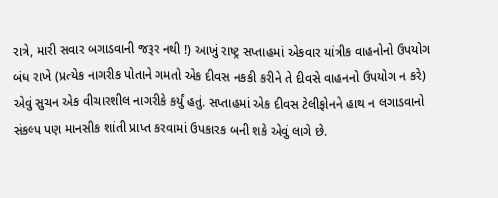રાત્રે, મારી સવાર બગાડવાની જરૂર નથી !) આખું રાષ્ટ્ર સપ્તાહમાં એકવાર યાંત્રીક વાહનોનો ઉપયોગ બંધ રાખે (પ્રત્યેક નાગરીક પોતાને ગમતો એક દીવસ નકકી કરીને તે દીવસે વાહનનો ઉપયોગ ન કરે) એવું સુચન એક વીચારશીલ નાગરીકે કર્યું હતું. સપ્તાહમાં એક દીવસ ટેલીફોનને હાથ ન લગાડવાનો સંકલ્પ પણ માનસીક શાંતી પ્રાપ્ત કરવામાં ઉપકારક બની શકે એવું લાગે છે.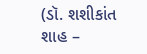(ડૉ. શશીકાંત શાહ –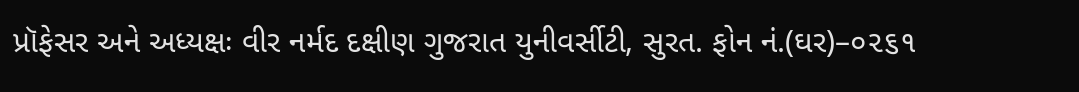પ્રૉફેસર અને અધ્યક્ષઃ વીર નર્મદ દક્ષીણ ગુજરાત યુનીવર્સીટી, સુરત. ફોન નં.(ઘર)–૦૨૬૧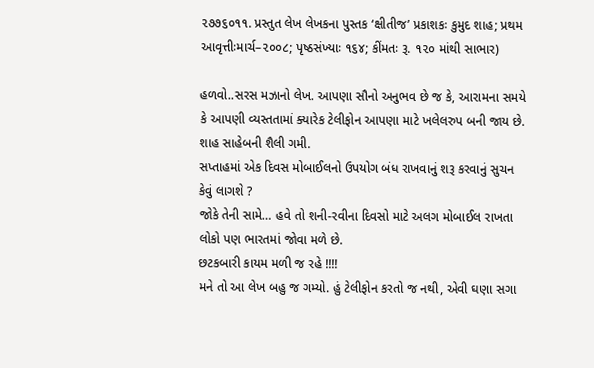૨૭૭૬૦૧૧. પ્રસ્તુત લેખ લેખકના પુસ્તક ‘ક્ષીતીજ’ પ્રકાશકઃ કુમુદ શાહ; પ્રથમ આવૃત્તીઃમાર્ચ–૨૦૦૮; પૃષ્ઠસંખ્યાઃ ૧૬૪; કીંમતઃ રૂ. ૧૨૦ માંથી સાભાર)

હળવો..સરસ મઝાનો લેખ. આપણા સૌનો અનુભવ છે જ કે, આરામના સમયે કે આપણી વ્યસ્તતામાં ક્યારેક ટેલીફોન આપણા માટે ખલેલરુપ બની જાય છે. શાહ સાહેબની શૈલી ગમી.
સપ્તાહમાં એક દિવસ મોબાઈલનો ઉપયોગ બંધ રાખવાનું શરૂ કરવાનું સુચન કેવું લાગશે ?
જોકે તેની સામે… હવે તો શની-રવીના દિવસો માટે અલગ મોબાઈલ રાખતા લોકો પણ ભારતમાં જોવા મળે છે.
છટકબારી કાયમ મળી જ રહે !!!!
મને તો આ લેખ બહુ જ ગમ્યો. હું ટેલીફોન કરતો જ નથી, એવી ઘણા સગા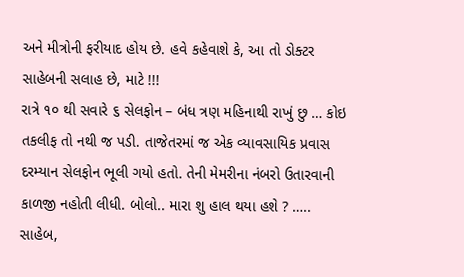અને મીત્રોની ફરીયાદ હોય છે. હવે કહેવાશે કે, આ તો ડોક્ટર સાહેબની સલાહ છે, માટે !!!
રાત્રે ૧૦ થી સવારે ૬ સેલફોન – બંધ ત્રણ મહિનાથી રાખું છુ … કોઇ તકલીફ તો નથી જ પડી. તાજેતરમાં જ એક વ્યાવસાયિક પ્રવાસ દરમ્યાન સેલફોન ભૂલી ગયો હતો. તેની મેમરીના નંબરો ઉતારવાની કાળજી નહોતી લીધી. બોલો.. મારા શુ હાલ થયા હશે ? ….. સાહેબ,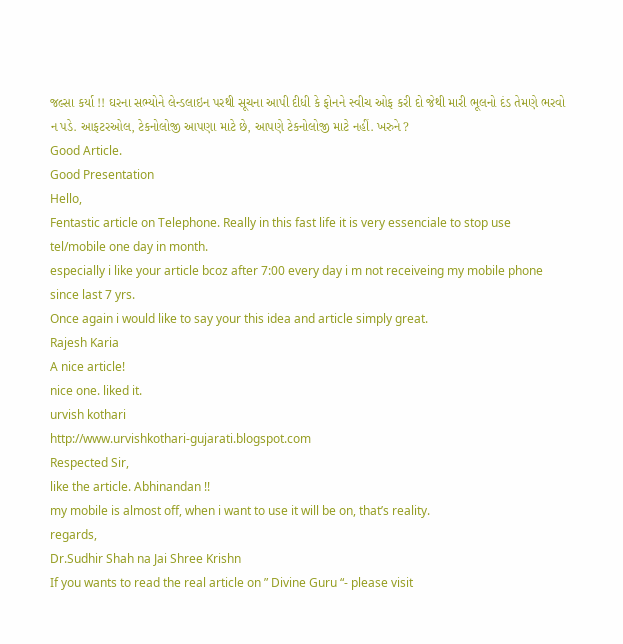જલ્સા કર્યા !! ઘરના સભ્યોને લેન્ડલાઇન પરથી સૂચના આપી દીધી કે ફોનને સ્વીચ ઓફ કરી દો જેથી મારી ભૂલનો દંડ તેમણે ભરવો ન પડે. આફટરઓલ, ટેકનોલોજી આપણા માટે છે, આપણે ટેકનોલોજી માટે નહીં. ખરુને ?
Good Article.
Good Presentation
Hello,
Fentastic article on Telephone. Really in this fast life it is very essenciale to stop use tel/mobile one day in month.
especially i like your article bcoz after 7:00 every day i m not receiveing my mobile phone since last 7 yrs.
Once again i would like to say your this idea and article simply great.
Rajesh Karia
A nice article!
nice one. liked it.
urvish kothari
http://www.urvishkothari-gujarati.blogspot.com
Respected Sir,
like the article. Abhinandan !!
my mobile is almost off, when i want to use it will be on, that’s reality.
regards,
Dr.Sudhir Shah na Jai Shree Krishn
If you wants to read the real article on ” Divine Guru “- please visit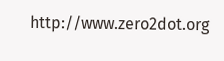http://www.zero2dot.org